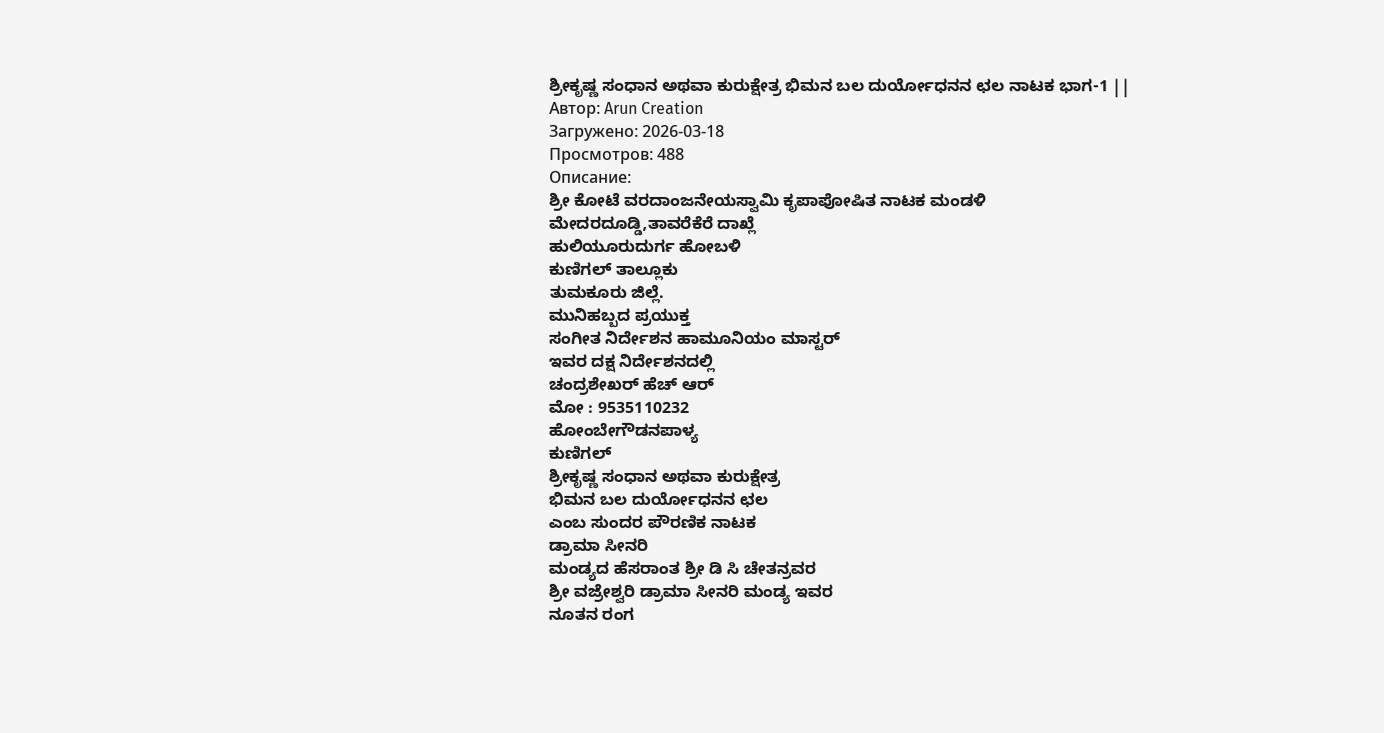ಶ್ರೀಕೃಷ್ಣ ಸಂಧಾನ ಅಥವಾ ಕುರುಕ್ಷೇತ್ರ ಭಿಮನ ಬಲ ದುರ್ಯೋಧನನ ಛಲ ನಾಟಕ ಭಾಗ-1 ||
Автор: Arun Creation
Загружено: 2026-03-18
Просмотров: 488
Описание:
ಶ್ರೀ ಕೋಟೆ ವರದಾಂಜನೇಯಸ್ವಾಮಿ ಕೃಪಾಪೋಷಿತ ನಾಟಕ ಮಂಡಳಿ
ಮೇದರದೂಡ್ಡಿ,ತಾವರೆಕೆರೆ ದಾಖ್ಲೆ
ಹುಲಿಯೂರುದುರ್ಗ ಹೋಬಳಿ
ಕುಣಿಗಲ್ ತಾಲ್ಲೂಕು
ತುಮಕೂರು ಜಿಲ್ಲೆ.
ಮುನಿಹಬ್ಬದ ಪ್ರಯುಕ್ತ
ಸಂಗೀತ ನಿರ್ದೇಶನ ಹಾಮೂನಿಯಂ ಮಾಸ್ಟರ್
ಇವರ ದಕ್ಷ ನಿರ್ದೇಶನದಲ್ಲಿ
ಚಂದ್ರಶೇಖರ್ ಹೆಚ್ ಆರ್
ಮೋ : 9535110232
ಹೋಂಬೇಗೌಡನಪಾಳ್ಯ
ಕುಣಿಗಲ್
ಶ್ರೀಕೃಷ್ಣ ಸಂಧಾನ ಅಥವಾ ಕುರುಕ್ಷೇತ್ರ
ಭಿಮನ ಬಲ ದುರ್ಯೋಧನನ ಛಲ
ಎಂಬ ಸುಂದರ ಪೌರಣಿಕ ನಾಟಕ
ಡ್ರಾಮಾ ಸೀನರಿ
ಮಂಡ್ಯದ ಹೆಸರಾಂತ ಶ್ರೀ ಡಿ ಸಿ ಚೇತನ್ರವರ
ಶ್ರೀ ವಜ್ರೇಶ್ವರಿ ಡ್ರಾಮಾ ಸೀನರಿ ಮಂಡ್ಯ ಇವರ
ನೂತನ ರಂಗ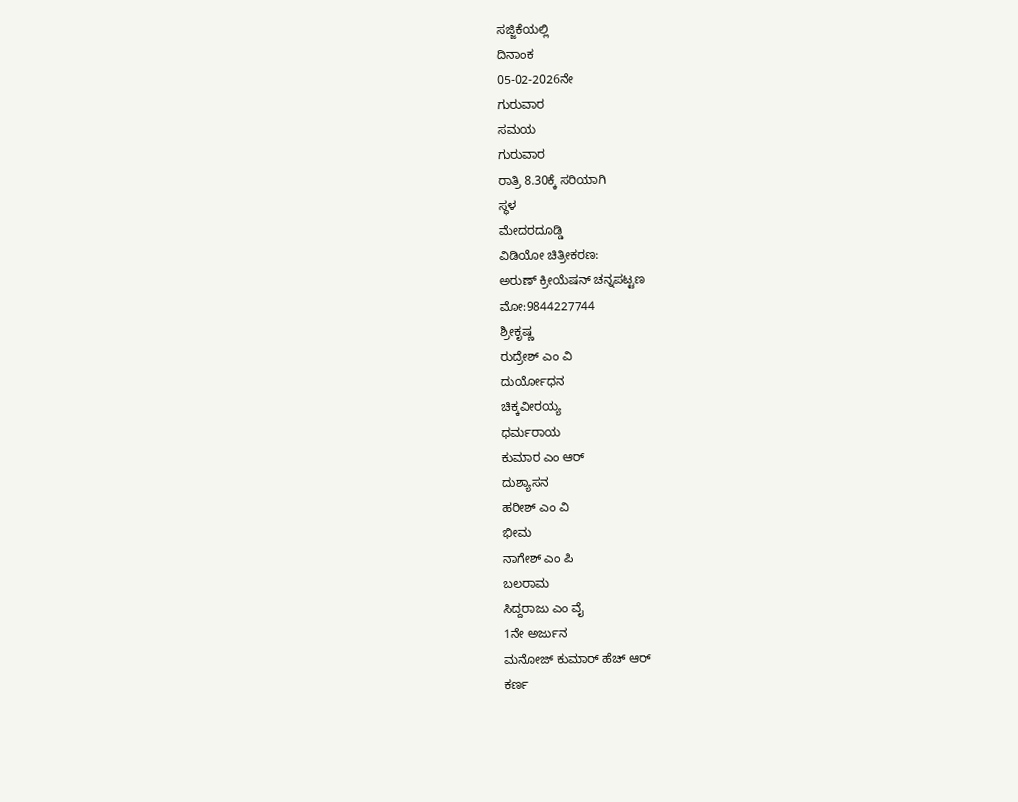ಸಜ್ಜಿಕೆಯಲ್ಲಿ
ದಿನಾಂಕ
05-02-2026ನೇ
ಗುರುವಾರ
ಸಮಯ
ಗುರುವಾರ
ರಾತ್ರಿ 8.30ಕ್ಕೆ ಸರಿಯಾಗಿ
ಸ್ಥಳ
ಮೇದರದೂಡ್ಡಿ
ವಿಡಿಯೋ ಚಿತ್ರೀಕರಣ:
ಅರುಣ್ ಕ್ರೀಯೆಷನ್ ಚನ್ನಪಟ್ಟಣ
ಮೋ:9844227744
ಶ್ರೀಕೃಷ್ಣ
ರುದ್ರೇಶ್ ಎಂ ವಿ
ದುರ್ಯೋಧನ
ಚಿಕ್ಕವೀರಯ್ಯ
ಧರ್ಮರಾಯ
ಕುಮಾರ ಎಂ ಆರ್
ದುಶ್ಯಾಸನ
ಹರೀಶ್ ಎಂ ವಿ
ಭೀಮ
ನಾಗೇಶ್ ಎಂ ಪಿ
ಬಲರಾಮ
ಸಿದ್ದರಾಜು ಎಂ ವೈ
1ನೇ ಅರ್ಜುನ
ಮನೋಜ್ ಕುಮಾರ್ ಹೆಚ್ ಆರ್
ಕರ್ಣ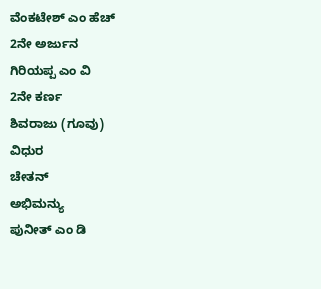ವೆಂಕಟೇಶ್ ಎಂ ಹೆಚ್
2ನೇ ಅರ್ಜುನ
ಗಿರಿಯಪ್ಪ ಎಂ ವಿ
2ನೇ ಕರ್ಣ
ಶಿವರಾಜು (ಗೂವು)
ವಿಧುರ
ಚೇತನ್
ಅಭಿಮನ್ಯು
ಪುನೀತ್ ಎಂ ಡಿ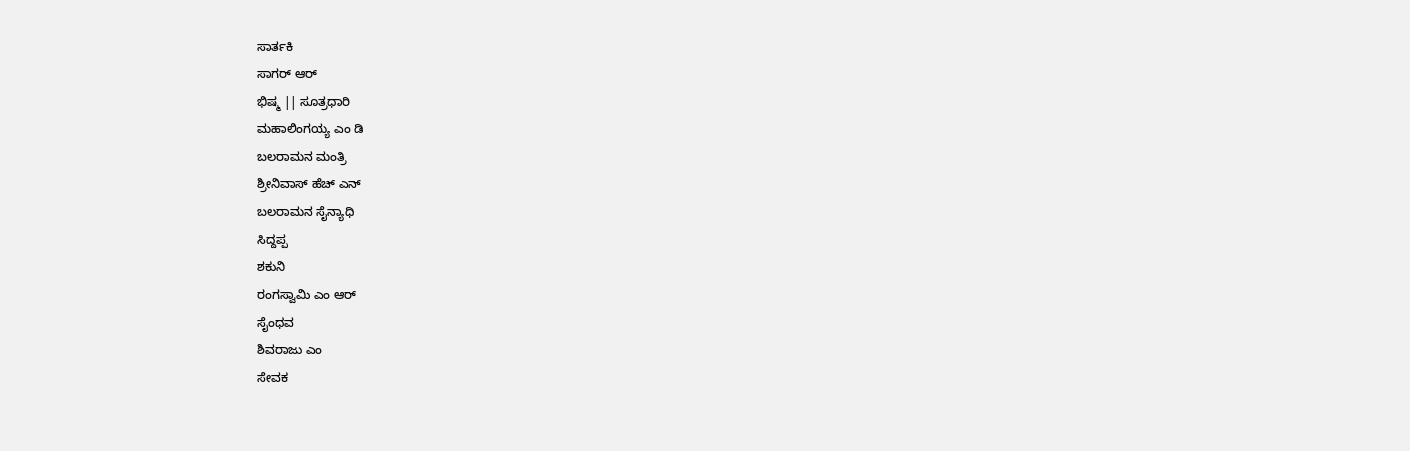ಸಾರ್ತಕಿ
ಸಾಗರ್ ಆರ್
ಭಿಷ್ಮ || ಸೂತ್ರಧಾರಿ
ಮಹಾಲಿಂಗಯ್ಯ ಎಂ ಡಿ
ಬಲರಾಮನ ಮಂತ್ರಿ
ಶ್ರೀನಿವಾಸ್ ಹೆಚ್ ಎನ್
ಬಲರಾಮನ ಸೈನ್ಯಾಧಿ
ಸಿದ್ದಪ್ಪ
ಶಕುನಿ
ರಂಗಸ್ವಾಮಿ ಎಂ ಆರ್
ಸೈಂಧವ
ಶಿವರಾಜು ಎಂ
ಸೇವಕ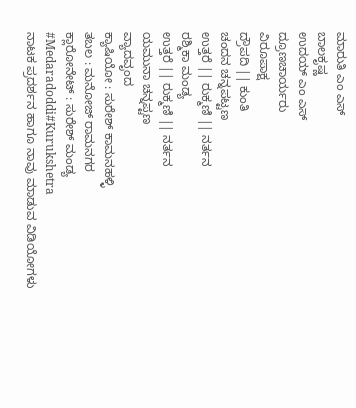ಮಾರುತಿ ಎಂ ಎಸ್
ಬಾಲಕೃಷ್ಣ
ಉದಯ್ ಎಂ ಎಸ್
ದ್ರೂಣಚಾರ್ಯರು
ವಿರೂಪಾಕ್ಷ
ದ್ರೌಪದಿ || ಕುಂತಿ
ಚಂದನ ಚನ್ನಪಟ್ಟಣ
ಉತ್ತರೆ || ರುಕ್ಮಣಿ || ನರ್ತನ
ರಶ್ಮಿಕಾ ಮಂಡ್ಯ
ಉತ್ತರೆ || ರುಕ್ಮಣಿ || ನರ್ತನ
ಯಮುನಾ ಚನ್ನಪ್ಟಣ
ವ್ಯಾದವೃಂದ
ಕ್ಯಾಷಿಯೋ : ಸುರೇಶ್ ಕಾಮನಹಳ್ಳಿ
ತಬಲ : ಮನೋಜ್ ರಾಮನಗರ
ಕ್ಲಾರೋನೇಟ್ : ಸುರೇಶ್ ಮಂಡ್ಯ
#Medaradoddi#Kurukshetra
ನಾಟಕ ಪ್ರದರ್ಶನ ಹಾಗೂ ನಾವು ಮಾಡುವ ವಿಡಿಯೋಗಳು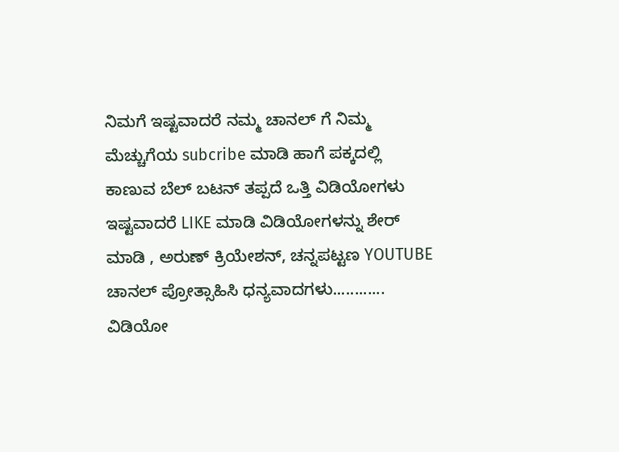ನಿಮಗೆ ಇಷ್ಟವಾದರೆ ನಮ್ಮ ಚಾನಲ್ ಗೆ ನಿಮ್ಮ ಮೆಚ್ಚುಗೆಯ subcribe ಮಾಡಿ ಹಾಗೆ ಪಕ್ಕದಲ್ಲಿ ಕಾಣುವ ಬೆಲ್ ಬಟನ್ ತಪ್ಪದೆ ಒತ್ತಿ ವಿಡಿಯೋಗಳು ಇಷ್ಟವಾದರೆ LIKE ಮಾಡಿ ವಿಡಿಯೋಗಳನ್ನು ಶೇರ್ ಮಾಡಿ , ಅರುಣ್ ಕ್ರಿಯೇಶನ್, ಚನ್ನಪಟ್ಟಣ YOUTUBE ಚಾನಲ್ ಪ್ರೋತ್ಸಾಹಿಸಿ ಧನ್ಯವಾದಗಳು............
ವಿಡಿಯೋ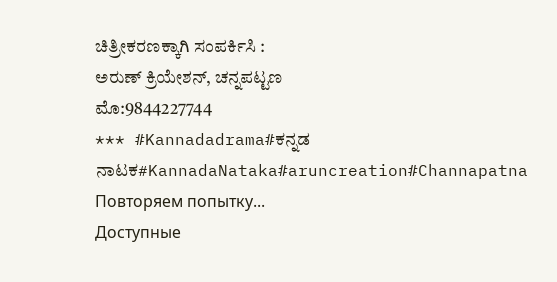ಚಿತ್ರೀಕರಣಕ್ಕಾಗಿ ಸಂಪರ್ಕಿಸಿ :
ಅರುಣ್ ಕ್ರಿಯೇಶನ್, ಚನ್ನಪಟ್ಟಣ
ಮೊ:9844227744
*** #Kannadadrama#ಕನ್ನಡ ನಾಟಕ#KannadaNataka#aruncreation#Channapatna
Повторяем попытку...
Доступные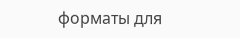форматы для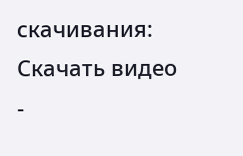скачивания:
Скачать видео
-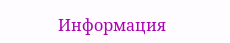Информация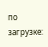по загрузке: